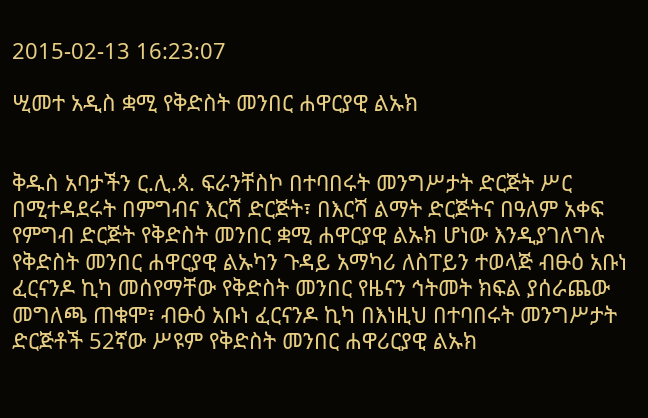2015-02-13 16:23:07

ሢመተ አዲስ ቋሚ የቅድስት መንበር ሐዋርያዊ ልኡክ


ቅዱስ አባታችን ር.ሊ.ጳ. ፍራንቸስኮ በተባበሩት መንግሥታት ድርጅት ሥር በሚተዳደሩት በምግብና እርሻ ድርጅት፣ በእርሻ ልማት ድርጅትና በዓለም አቀፍ የምግብ ድርጅት የቅድስት መንበር ቋሚ ሐዋርያዊ ልኡክ ሆነው እንዲያገለግሉ የቅድስት መንበር ሐዋርያዊ ልኡካን ጉዳይ አማካሪ ለስፐይን ተወላጅ ብፁዕ አቡነ ፈርናንዶ ኪካ መሰየማቸው የቅድስት መንበር የዜናን ኅትመት ክፍል ያሰራጨው መግለጫ ጠቁሞ፣ ብፁዕ አቡነ ፈርናንዶ ኪካ በእነዚህ በተባበሩት መንግሥታት ድርጅቶች 52ኛው ሥዩም የቅድስት መንበር ሐዋሪርያዊ ልኡክ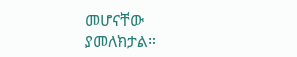መሆናቸው ያመለክታል።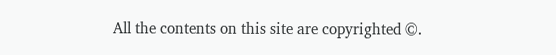All the contents on this site are copyrighted ©.